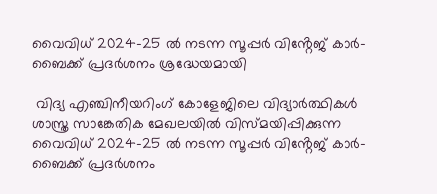വൈവിധ് 2024-25 ൽ നടന്ന സൂപ്പർ വിൻ്റേജ് കാർ-ബൈക്ക് പ്രദർശനം ശ്രദ്ധേയമായി

 വിദ്യ എഞ്ചിനീയറിംഗ് കോളേജിലെ വിദ്യാർത്ഥികൾ ശാസ്ത്ര സാങ്കേതിക മേഖലയിൽ വിസ്മയിപ്പിക്കുന്ന വൈവിധ് 2024-25 ൽ നടന്ന സൂപ്പർ വിൻ്റേജ് കാർ-ബൈക്ക് പ്രദർശനം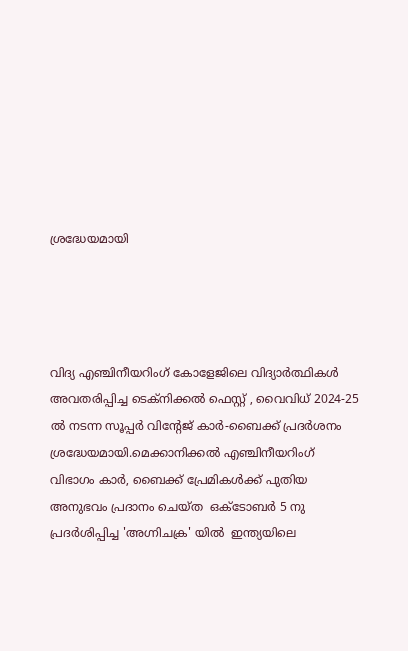ശ്രദ്ധേയമായി




വിദ്യ എഞ്ചിനീയറിംഗ് കോളേജിലെ വിദ്യാർത്ഥികൾ അവതരിപ്പിച്ച ടെക്നിക്കൽ ഫെസ്റ്റ് , വൈവിധ് 2024-25 ൽ നടന്ന സൂപ്പർ വിൻ്റേജ് കാർ-ബൈക്ക് പ്രദർശനം ശ്രദ്ധേയമായി.മെക്കാനിക്കൽ എഞ്ചിനീയറിംഗ് വിഭാഗം കാർ, ബൈക്ക് പ്രേമികൾക്ക് പുതിയ അനുഭവം പ്രദാനം ചെയ്ത  ഒക്ടോബർ 5 നു പ്രദർശിപ്പിച്ച 'അഗ്നിചക്ര' യിൽ  ഇന്ത്യയിലെ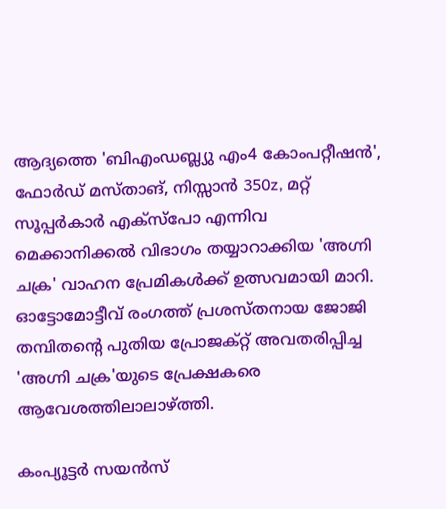ആദ്യത്തെ 'ബിഎംഡബ്ല്യു എം4 കോംപറ്റീഷൻ', ഫോർഡ് മസ്താങ്, നിസ്സാൻ 350z, മറ്റ് സൂപ്പർകാർ എക്‌സ്‌പോ എന്നിവ മെക്കാനിക്കൽ വിഭാഗം തയ്യാറാക്കിയ 'അഗ്നി ചക്ര' വാഹന പ്രേമികൾക്ക് ഉത്സവമായി മാറി. ഓട്ടോമോട്ടീവ് രംഗത്ത് പ്രശസ്തനായ ജോജി തമ്പിതൻ്റെ പുതിയ പ്രോജക്റ്റ് അവതരിപ്പിച്ച 'അഗ്നി ചക്ര'യുടെ പ്രേക്ഷകരെ ആവേശത്തിലാലാഴ്ത്തി.

കംപ്യൂട്ടർ സയൻസ്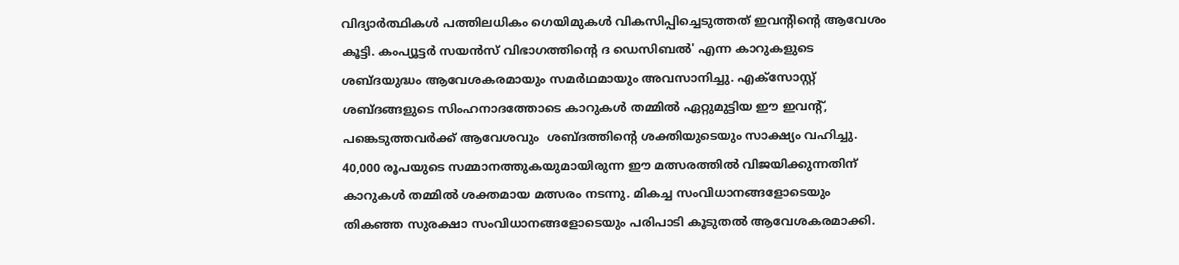വിദ്യാർത്ഥികൾ പത്തിലധികം ഗെയിമുകൾ വികസിപ്പിച്ചെടുത്തത് ഇവൻ്റിൻ്റെ ആവേശം കൂട്ടി. കംപ്യൂട്ടർ സയൻസ് വിഭാഗത്തിൻ്റെ ദ ഡെസിബൽ' എന്ന കാറുകളുടെ ശബ്ദയുദ്ധം ആവേശകരമായും സമര്‍ഥമായും അവസാനിച്ചു. എക്സോസ്റ്റ് ശബ്ദങ്ങളുടെ സിംഹനാദത്തോടെ കാറുകൾ തമ്മിൽ ഏറ്റുമുട്ടിയ ഈ ഇവന്റ്, പങ്കെടുത്തവർക്ക് ആവേശവും  ശബ്ദത്തിന്റെ ശക്തിയുടെയും സാക്ഷ്യം വഹിച്ചു. 40,000 രൂപയുടെ സമ്മാനത്തുകയുമായിരുന്ന ഈ മത്സരത്തിൽ വിജയിക്കുന്നതിന് കാറുകൾ തമ്മിൽ ശക്തമായ മത്സരം നടന്നു. മികച്ച സംവിധാനങ്ങളോടെയും തികഞ്ഞ സുരക്ഷാ സംവിധാനങ്ങളോടെയും പരിപാടി കൂടുതൽ ആവേശകരമാക്കി.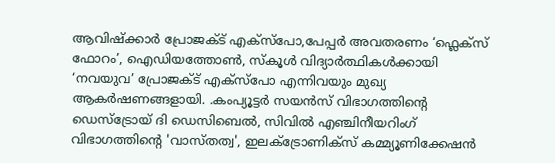ആവിഷ്ക്കാർ പ്രോജക്ട് എക്സ്പോ,പേപ്പർ അവതരണം ‘ഫ്ലെക്സ് ഫോറം’, ഐഡിയത്തോൺ, സ്കൂൾ വിദ്യാർത്ഥികൾക്കായി ‘നവയുവ’ പ്രോജക്ട് എക്സ്പോ എന്നിവയും മുഖ്യ ആകർഷണങ്ങളായി. .കംപ്യൂട്ടർ സയൻസ് വിഭാഗത്തിൻ്റെ ഡെസ്ട്രോയ് ദി ഡെസിബെൽ, സിവിൽ എഞ്ചിനീയറിംഗ് വിഭാഗത്തിൻ്റെ 'വാസ്തത്വ', ഇലക്ട്രോണിക്സ് കമ്മ്യൂണിക്കേഷൻ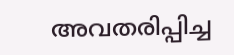അവതരിപ്പിച്ച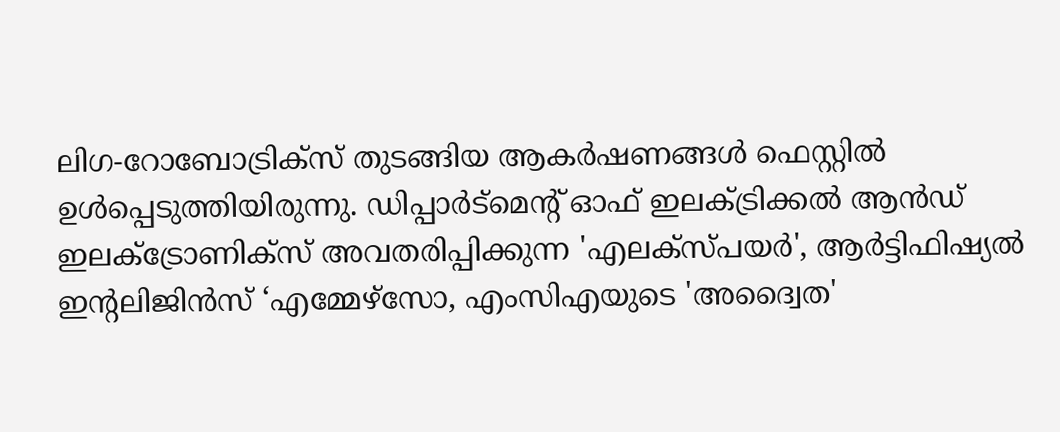ലിഗ-റോബോട്രിക്സ് തുടങ്ങിയ ആകർഷണങ്ങൾ ഫെസ്റ്റിൽ ഉൾപ്പെടുത്തിയിരുന്നു. ഡിപ്പാർട്മെന്റ് ഓഫ് ഇലക്ട്രിക്കൽ ആൻഡ് ഇലക്ട്രോണിക്സ് അവതരിപ്പിക്കുന്ന 'എലക്സ്പയർ', ആർട്ടിഫിഷ്യൽ ഇന്റലിജിൻസ് ‘എമ്മേഴ്സോ, എംസിഎയുടെ 'അദ്വൈത'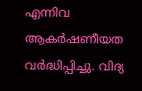എന്നിവ ആകർഷണീയത വർദ്ധിപ്പിച്ചു. വിദ്യ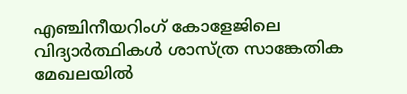എഞ്ചിനീയറിംഗ് കോളേജിലെ വിദ്യാർത്ഥികൾ ശാസ്ത്ര സാങ്കേതിക മേഖലയിൽ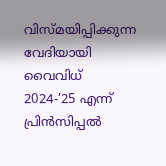വിസ്മയിപ്പിക്കുന്ന വേദിയായി വൈവിധ് 2024-’25 എന്ന് പ്രിൻസിപ്പൽ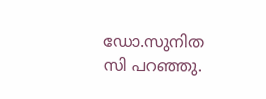ഡോ.സുനിത സി പറഞ്ഞു.